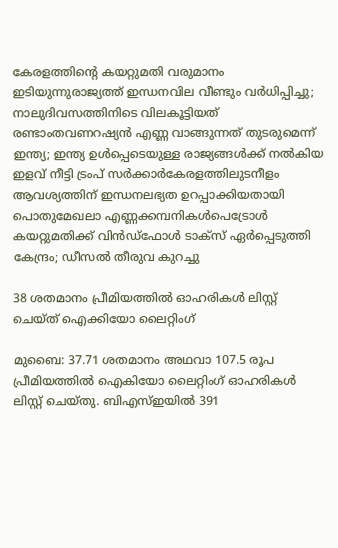കേരളത്തിന്റെ കയറ്റുമതി വരുമാനം ഇടിയുന്നുരാജ്യത്ത് ഇന്ധനവില വീണ്ടും വർ‌ധിപ്പിച്ചു; നാലുദിവസത്തിനിടെ വിലകൂട്ടിയത് രണ്ടാംതവണറഷ്യൻ എണ്ണ വാങ്ങുന്നത് തുടരുമെന്ന് ഇന്ത്യ; ഇന്ത്യ ഉൾപ്പെടെയുള്ള രാജ്യങ്ങൾക്ക് നൽകിയ ഇളവ് നീട്ടി ട്രംപ് സർക്കാർകേരളത്തിലുടനീളം ആവശ്യത്തിന് ഇന്ധനലഭ്യത ഉറപ്പാക്കിയതായി പൊതുമേഖലാ എണ്ണക്കമ്പനികൾപെട്രോൾ കയറ്റുമതിക്ക് വിൻഡ്ഫോൾ ടാക്സ് ഏർപ്പെടുത്തി കേന്ദ്രം; ഡീസൽ തീരുവ കുറച്ചു

38 ശതമാനം പ്രീമിയത്തില്‍ ഓഹരികള്‍ ലിസ്റ്റ് ചെയ്ത് ഐക്കിയോ ലൈറ്റിംഗ്

മുബൈ: 37.71 ശതമാനം അഥവാ 107.5 രൂപ പ്രീമിയത്തില്‍ ഐകിയോ ലൈറ്റിംഗ് ഓഹരികള്‍ ലിസ്റ്റ് ചെയ്തു. ബിഎസ്ഇയില്‍ 391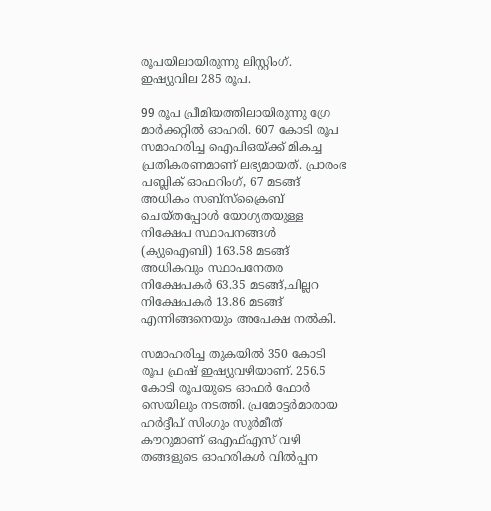രൂപയിലായിരുന്നു ലിസ്റ്റിംഗ്. ഇഷ്യുവില 285 രൂപ.

99 രൂപ പ്രീമിയത്തിലായിരുന്നു ഗ്രേ മാര്‍ക്കറ്റില്‍ ഓഹരി. 607 കോടി രൂപ സമാഹരിച്ച ഐപിഒയ്ക്ക് മികച്ച പ്രതികരണമാണ് ലഭ്യമായത്. പ്രാരംഭ പബ്ലിക് ഓഫറിംഗ്, 67 മടങ്ങ് അധികം സബ്‌സ്‌ക്രൈബ് ചെയ്തപ്പോള്‍ യോഗ്യതയുള്ള നിക്ഷേപ സ്ഥാപനങ്ങള്‍ (ക്യുഐബി) 163.58 മടങ്ങ് അധികവും സ്ഥാപനേതര നിക്ഷേപകര്‍ 63.35 മടങ്ങ്,ചില്ലറ നിക്ഷേപകര്‍ 13.86 മടങ്ങ് എന്നിങ്ങനെയും അപേക്ഷ നല്‍കി.

സമാഹരിച്ച തുകയില്‍ 350 കോടി രൂപ ഫ്രഷ് ഇഷ്യുവഴിയാണ്. 256.5 കോടി രൂപയുടെ ഓഫര്‍ ഫോര്‍ സെയിലും നടത്തി. പ്രമോട്ടര്‍മാരായ ഹര്‍ദ്ദീപ് സിംഗും സുര്‍മീത് കൗറുമാണ് ഒഎഫ്എസ് വഴി തങ്ങളുടെ ഓഹരികള്‍ വില്‍പ്പന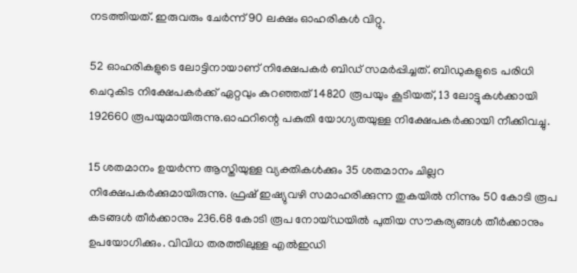നടത്തിയത്. ഇരുവരും ചേര്‍ന്ന് 90 ലക്ഷം ഓഹരികള്‍ വിറ്റു.

52 ഓഹരികളുടെ ലോട്ടിനായാണ് നിക്ഷേപകര്‍ ബിഡ് സമര്‍പ്പിച്ചത്. ബിഡുകളുടെ പരിധി ചെറുകിട നിക്ഷേപകര്‍ക്ക് ഏറ്റവും കുറഞ്ഞത് 14820 രൂപയും കൂടിയത്, 13 ലോട്ടുകള്‍ക്കായി 192660 രൂപയുമായിരുന്നു.ഓഫറിന്റെ പകുതി യോഗ്യതയുള്ള നിക്ഷേപകര്‍ക്കായി നീക്കിവച്ചു.

15 ശതമാനം ഉയര്‍ന്ന ആസ്തിയുള്ള വ്യക്തികള്‍ക്കും 35 ശതമാനം ചില്ലറ നിക്ഷേപകര്‍ക്കുമായിരുന്നു. ഫ്രഷ് ഇഷ്യുവഴി സമാഹരിക്കുന്ന തുകയില്‍ നിന്നും 50 കോടി രൂപ കടങ്ങള്‍ തീര്‍ക്കാനും 236.68 കോടി രൂപ നോയ്ഡയില്‍ പുതിയ സൗകര്യങ്ങള്‍ തീര്‍ക്കാനും ഉപയോഗിക്കും. വിവിധ തരത്തിലുള്ള എല്‍ഇഡി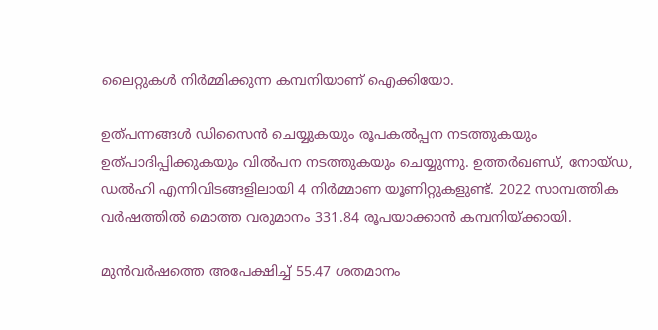ലൈറ്റുകള്‍ നിര്‍മ്മിക്കുന്ന കമ്പനിയാണ് ഐക്കിയോ.

ഉത്പന്നങ്ങള്‍ ഡിസൈന്‍ ചെയ്യുകയും രൂപകല്‍പ്പന നടത്തുകയും ഉത്പാദിപ്പിക്കുകയും വില്‍പന നടത്തുകയും ചെയ്യുന്നു. ഉത്തര്‍ഖണ്ഡ്, നോയ്ഡ, ഡല്‍ഹി എന്നിവിടങ്ങളിലായി 4 നിര്‍മ്മാണ യൂണിറ്റുകളുണ്ട്. 2022 സാമ്പത്തിക വര്‍ഷത്തില്‍ മൊത്ത വരുമാനം 331.84 രൂപയാക്കാന്‍ കമ്പനിയ്ക്കായി.

മുന്‍വര്‍ഷത്തെ അപേക്ഷിച്ച് 55.47 ശതമാനം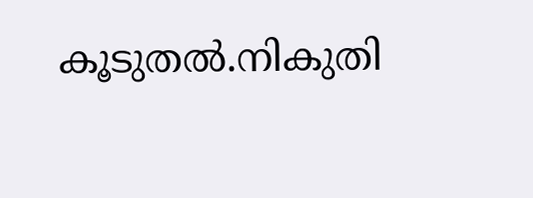കൂടുതല്‍.നികുതി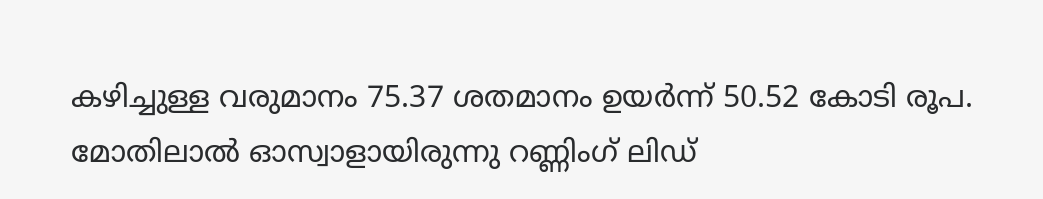കഴിച്ചുള്ള വരുമാനം 75.37 ശതമാനം ഉയര്‍ന്ന് 50.52 കോടി രൂപ. മോതിലാല്‍ ഓസ്വാളായിരുന്നു റണ്ണിംഗ് ലിഡ്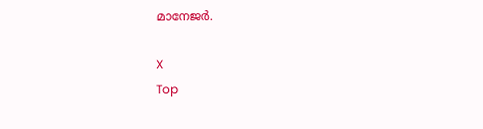മാനേജര്‍.

X
Top